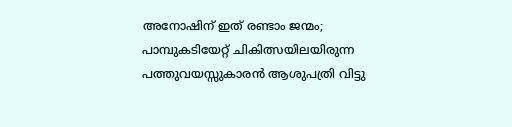അനോഷിന് ഇത് രണ്ടാം ജന്മം; പാമ്പുകടിയേറ്റ് ചികിത്സയിലയിരുന്ന പത്തുവയസ്സുകാരൻ ആശുപത്രി വിട്ടു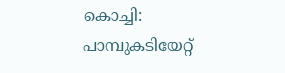കൊച്ചി: പാമ്പുകടിയേറ്റ്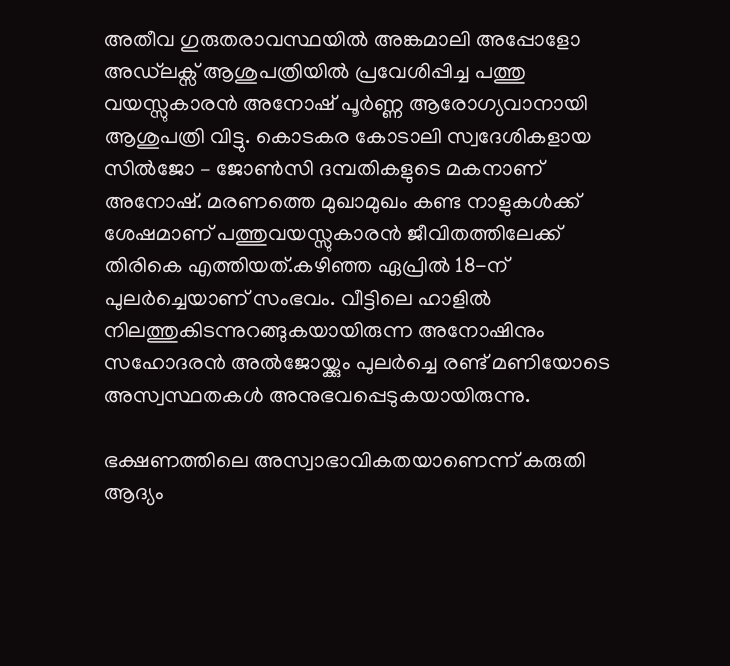അതീവ ഗുരുതരാവസ്ഥയിൽ അങ്കമാലി അപ്പോളോ അഡ്‌ലക്സ് ആശുപത്രിയിൽ പ്രവേശിപ്പിച്ച പത്തു വയസ്സുകാരൻ അനോഷ് പൂർണ്ണ ആരോഗ്യവാനായി ആശുപത്രി വിട്ടു. കൊടകര കോടാലി സ്വദേശികളായ സിൽജോ – ജോൺസി ദമ്പതികളുടെ മകനാണ് അനോഷ്. മരണത്തെ മുഖാമുഖം കണ്ട നാളുകൾക്ക് ശേഷമാണ് പത്തുവയസ്സുകാരൻ ജീവിതത്തിലേക്ക് തിരികെ എത്തിയത്.കഴിഞ്ഞ ഏപ്രിൽ 18-ന് പുലർച്ചെയാണ് സംഭവം. വീട്ടിലെ ഹാളിൽ നിലത്തുകിടന്നുറങ്ങുകയായിരുന്ന അനോഷിനും സഹോദരൻ അൽജോയ്ക്കും പുലർച്ചെ രണ്ട് മണിയോടെ അസ്വസ്ഥതകൾ അനുഭവപ്പെടുകയായിരുന്നു.

ഭക്ഷണത്തിലെ അസ്വാഭാവികതയാണെന്ന് കരുതി ആദ്യം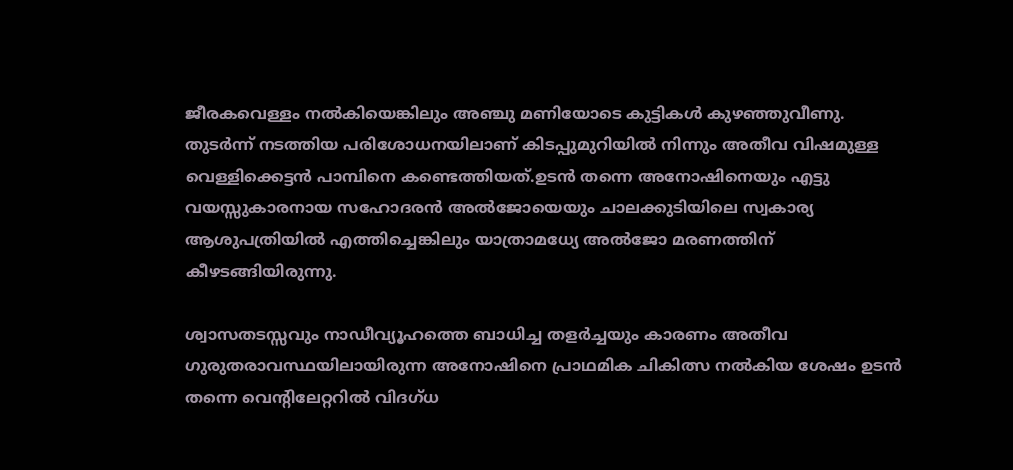ജീരകവെള്ളം നൽകിയെങ്കിലും അഞ്ചു മണിയോടെ കുട്ടികൾ കുഴഞ്ഞുവീണു. തുടർന്ന് നടത്തിയ പരിശോധനയിലാണ് കിടപ്പുമുറിയിൽ നിന്നും അതീവ വിഷമുള്ള വെള്ളിക്കെട്ടൻ പാമ്പിനെ കണ്ടെത്തിയത്.ഉടൻ തന്നെ അനോഷിനെയും എട്ടു വയസ്സുകാരനായ സഹോദരൻ അൽജോയെയും ചാലക്കുടിയിലെ സ്വകാര്യ ആശുപത്രിയിൽ എത്തിച്ചെങ്കിലും യാത്രാമധ്യേ അൽജോ മരണത്തിന് കീഴടങ്ങിയിരുന്നു.

ശ്വാസതടസ്സവും നാഡീവ്യൂഹത്തെ ബാധിച്ച തളർച്ചയും കാരണം അതീവ ഗുരുതരാവസ്ഥയിലായിരുന്ന അനോഷിനെ പ്രാഥമിക ചികിത്സ നൽകിയ ശേഷം ഉടൻ തന്നെ വെന്റിലേറ്ററിൽ വിദഗ്ധ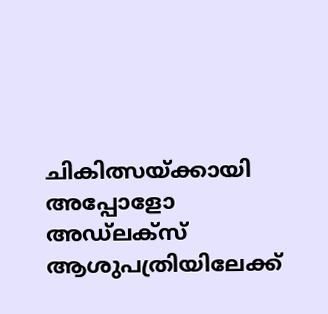ചികിത്സയ്ക്കായി അപ്പോളോ അഡ്‌ലക്സ് ആശുപത്രിയിലേക്ക്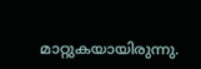മാറ്റുകയായിരുന്നു.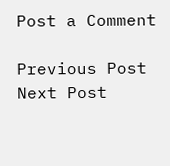Post a Comment

Previous Post Next Post